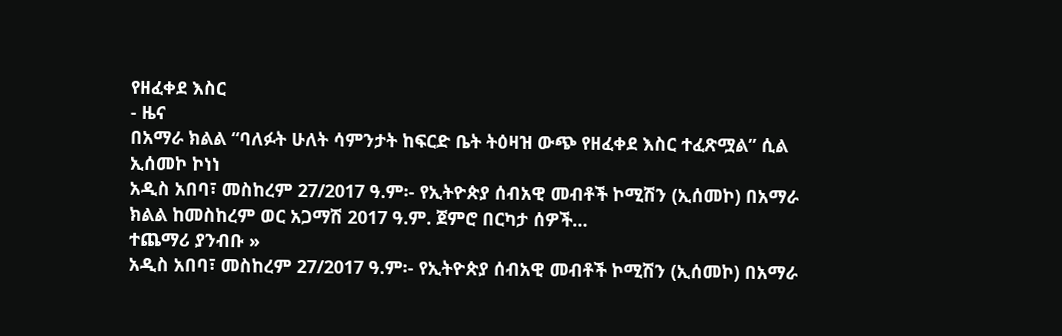የዘፈቀደ እስር
- ዜና
በአማራ ክልል “ባለፉት ሁለት ሳምንታት ከፍርድ ቤት ትዕዛዝ ውጭ የዘፈቀደ እስር ተፈጽሟል” ሲል ኢሰመኮ ኮነነ
አዲስ አበባ፣ መስከረም 27/2017 ዓ.ም፡- የኢትዮጵያ ሰብአዊ መብቶች ኮሚሽን (ኢሰመኮ) በአማራ ክልል ከመስከረም ወር አጋማሽ 2017 ዓ.ም. ጀምሮ በርካታ ሰዎች…
ተጨማሪ ያንብቡ »
አዲስ አበባ፣ መስከረም 27/2017 ዓ.ም፡- የኢትዮጵያ ሰብአዊ መብቶች ኮሚሽን (ኢሰመኮ) በአማራ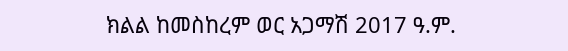ክልል ከመስከረም ወር አጋማሽ 2017 ዓ.ም.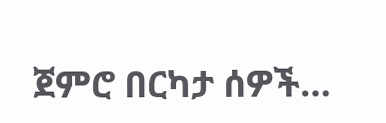ጀምሮ በርካታ ሰዎች…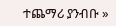ተጨማሪ ያንብቡ »